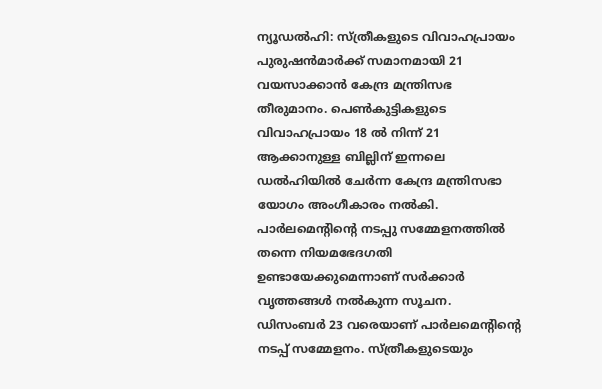ന്യൂഡൽഹി: സ്ത്രീകളുടെ വിവാഹപ്രായം പുരുഷൻമാർക്ക് സമാനമായി 21 വയസാക്കാൻ കേന്ദ്ര മന്ത്രിസഭ തീരുമാനം. പെൺകുട്ടികളുടെ വിവാഹപ്രായം 18 ൽ നിന്ന് 21 ആക്കാനുള്ള ബില്ലിന് ഇന്നലെ ഡൽഹിയിൽ ചേർന്ന കേന്ദ്ര മന്ത്രിസഭാ യോഗം അംഗീകാരം നൽകി. പാർലമെന്റിന്റെ നടപ്പു സമ്മേളനത്തിൽ തന്നെ നിയമഭേദഗതി ഉണ്ടായേക്കുമെന്നാണ് സർക്കാർ വൃത്തങ്ങൾ നൽകുന്ന സൂചന.
ഡിസംബർ 23 വരെയാണ് പാർലമെന്റിന്റെ നടപ്പ് സമ്മേളനം. സ്ത്രീകളുടെയും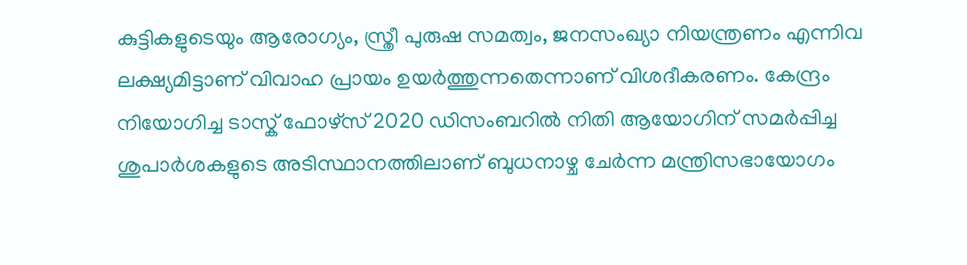കുട്ടികളുടെയും ആരോഗ്യം, സ്ത്രീ പുരുഷ സമത്വം, ജനസംഖ്യാ നിയന്ത്രണം എന്നിവ ലക്ഷ്യമിട്ടാണ് വിവാഹ പ്രായം ഉയർത്തുന്നതെന്നാണ് വിശദീകരണം. കേന്ദ്രം നിയോഗിച്ച ടാസ്ക് ഫോഴ്സ് 2020 ഡിസംബറിൽ നിതി ആയോഗിന് സമർപ്പിച്ച ശുപാർശകളുടെ അടിസ്ഥാനത്തിലാണ് ബുധനാഴ്ച ചേർന്ന മന്ത്രിസഭായോഗം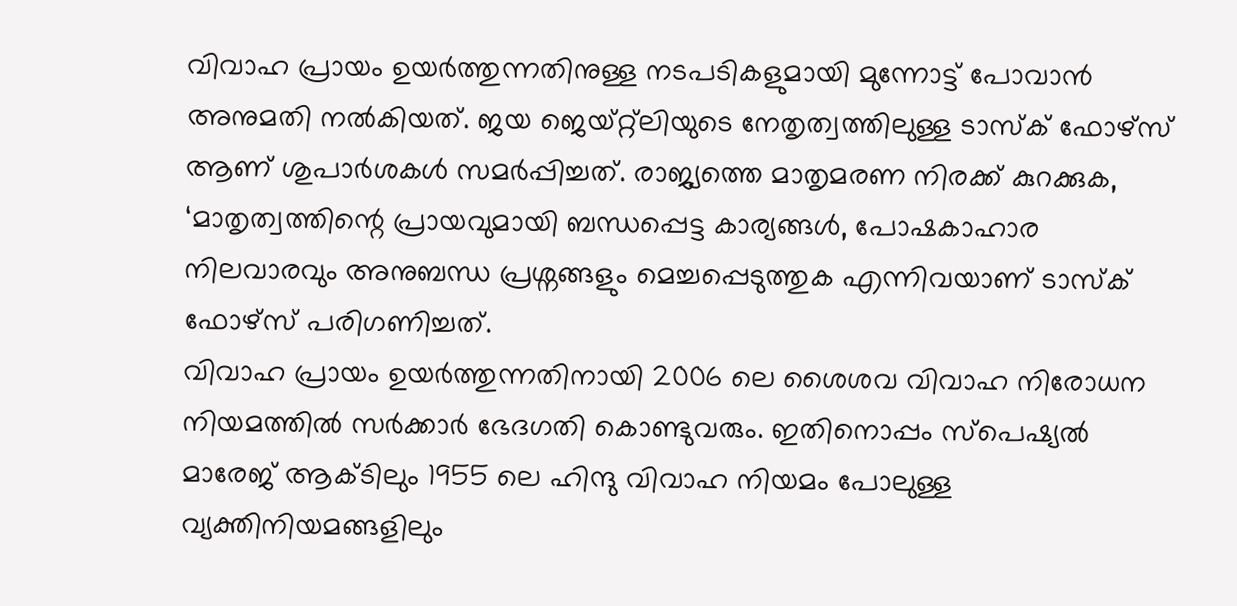വിവാഹ പ്രായം ഉയർത്തുന്നതിനുള്ള നടപടികളുമായി മുന്നോട്ട് പോവാൻ അനുമതി നൽകിയത്. ജയ ജെയ്റ്റ്ലിയുടെ നേതൃത്വത്തിലുള്ള ടാസ്ക് ഫോഴ്സ് ആണ് ശുപാർശകൾ സമർപ്പിച്ചത്. രാജ്യത്തെ മാതൃമരണ നിരക്ക് കുറക്കുക, ‘മാതൃത്വത്തിന്റെ പ്രായവുമായി ബന്ധപ്പെട്ട കാര്യങ്ങൾ, പോഷകാഹാര നിലവാരവും അനുബന്ധ പ്രശ്നങ്ങളും മെച്ചപ്പെടുത്തുക എന്നിവയാണ് ടാസ്ക് ഫോഴ്സ് പരിഗണിച്ചത്.
വിവാഹ പ്രായം ഉയർത്തുന്നതിനായി 2006 ലെ ശൈശവ വിവാഹ നിരോധന നിയമത്തിൽ സർക്കാർ ഭേദഗതി കൊണ്ടുവരും. ഇതിനൊപ്പം സ്പെഷ്യൽ മാരേജ് ആക്ടിലും 1955 ലെ ഹിന്ദു വിവാഹ നിയമം പോലുള്ള വ്യക്തിനിയമങ്ങളിലും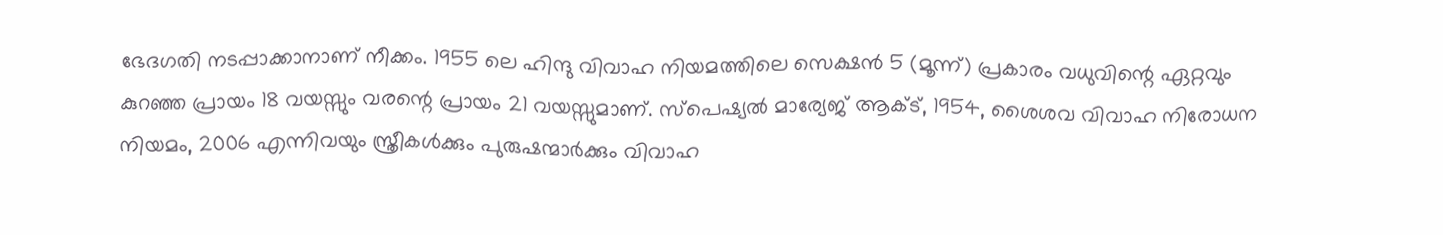ഭേദഗതി നടപ്പാക്കാനാണ് നീക്കം. 1955 ലെ ഹിന്ദു വിവാഹ നിയമത്തിലെ സെക്ഷൻ 5 (മൂന്ന്) പ്രകാരം വധുവിന്റെ ഏറ്റവും കുറഞ്ഞ പ്രായം 18 വയസ്സും വരന്റെ പ്രായം 21 വയസ്സുമാണ്. സ്പെഷ്യൽ മാര്യേജ് ആക്ട്, 1954, ശൈശവ വിവാഹ നിരോധന നിയമം, 2006 എന്നിവയും സ്ത്രീകൾക്കും പുരുഷന്മാർക്കും വിവാഹ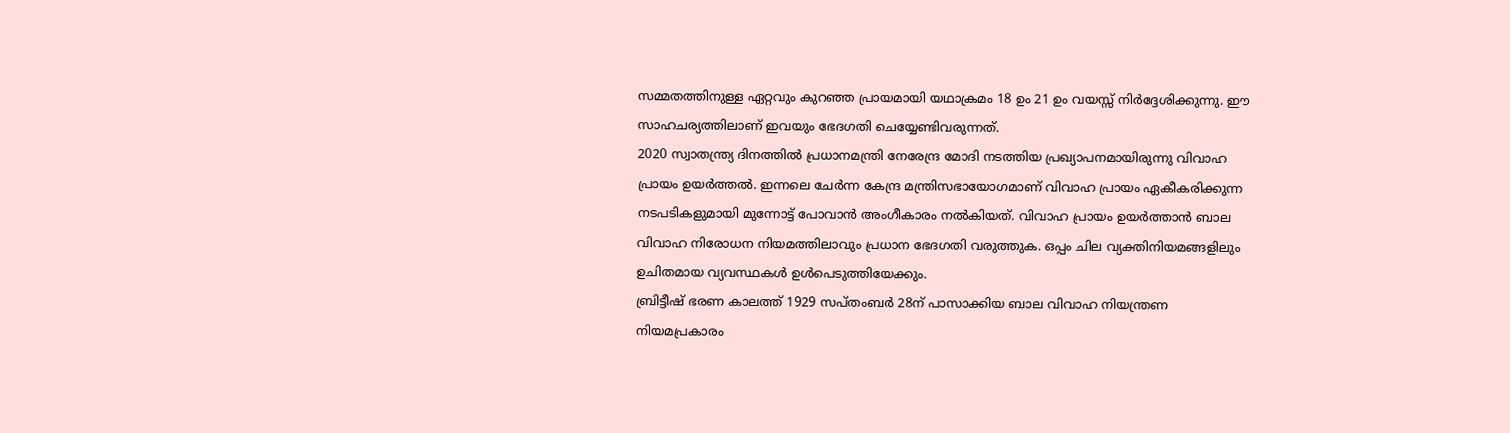സമ്മതത്തിനുള്ള ഏറ്റവും കുറഞ്ഞ പ്രായമായി യഥാക്രമം 18 ഉം 21 ഉം വയസ്സ് നിർദ്ദേശിക്കുന്നു. ഈ സാഹചര്യത്തിലാണ് ഇവയും ഭേദഗതി ചെയ്യേണ്ടിവരുന്നത്.
2020 സ്വാതന്ത്ര്യ ദിനത്തിൽ പ്രധാനമന്ത്രി നേരേന്ദ്ര മോദി നടത്തിയ പ്രഖ്യാപനമായിരുന്നു വിവാഹ പ്രായം ഉയർത്തൽ. ഇന്നലെ ചേർന്ന കേന്ദ്ര മന്ത്രിസഭായോഗമാണ് വിവാഹ പ്രായം ഏകീകരിക്കുന്ന നടപടികളുമായി മുന്നോട്ട് പോവാൻ അംഗീകാരം നൽകിയത്. വിവാഹ പ്രായം ഉയർത്താൻ ബാല വിവാഹ നിരോധന നിയമത്തിലാവും പ്രധാന ഭേദഗതി വരുത്തുക. ഒപ്പം ചില വ്യക്തിനിയമങ്ങളിലും ഉചിതമായ വ്യവസ്ഥകൾ ഉൾപെടുത്തിയേക്കും.
ബ്രിട്ടീഷ് ഭരണ കാലത്ത് 1929 സപ്തംബർ 28ന് പാസാക്കിയ ബാല വിവാഹ നിയന്ത്രണ നിയമപ്രകാരം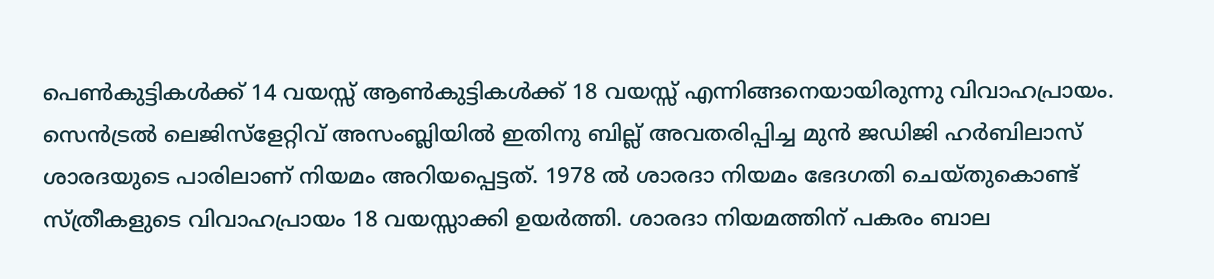പെൺകുട്ടികൾക്ക് 14 വയസ്സ് ആൺകുട്ടികൾക്ക് 18 വയസ്സ് എന്നിങ്ങനെയായിരുന്നു വിവാഹപ്രായം. സെൻട്രൽ ലെജിസ്ളേറ്റിവ് അസംബ്ലിയിൽ ഇതിനു ബില്ല് അവതരിപ്പിച്ച മുൻ ജഡിജി ഹർബിലാസ് ശാരദയുടെ പാരിലാണ് നിയമം അറിയപ്പെട്ടത്. 1978 ൽ ശാരദാ നിയമം ഭേദഗതി ചെയ്തുകൊണ്ട് സ്ത്രീകളുടെ വിവാഹപ്രായം 18 വയസ്സാക്കി ഉയർത്തി. ശാരദാ നിയമത്തിന് പകരം ബാല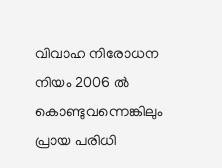വിവാഹ നിരോധന നിയം 2006 ൽ കൊണ്ടുവന്നെങ്കിലും പ്രായ പരിധി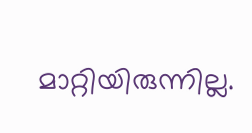മാറ്റിയിരുന്നില്ല.